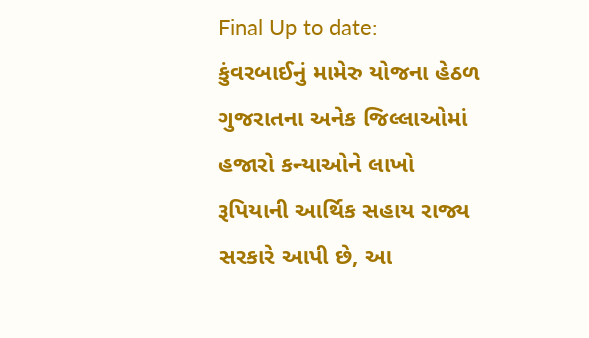Final Up to date:
કુંવરબાઈનું મામેરુ યોજના હેઠળ ગુજરાતના અનેક જિલ્લાઓમાં હજારો કન્યાઓને લાખો રૂપિયાની આર્થિક સહાય રાજ્ય સરકારે આપી છે, આ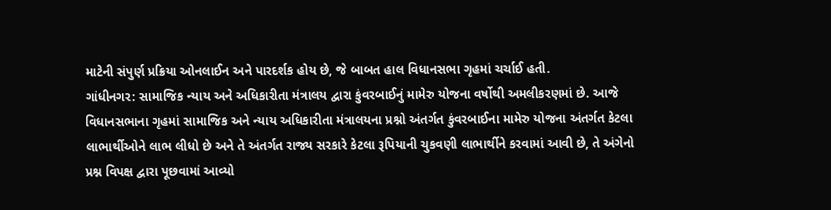માટેની સંપુર્ણ પ્રક્રિયા ઓનલાઈન અને પારદર્શક હોય છે, જે બાબત હાલ વિધાનસભા ગૃહમાં ચર્ચાઈ હતી.
ગાંધીનગર: સામાજિક ન્યાય અને અધિકારીતા મંત્રાલય દ્વારા કુંવરબાઈનું મામેરુ યોજના વર્ષોથી અમલીકરણમાં છે. આજે વિધાનસભાના ગૃહમાં સામાજિક અને ન્યાય અધિકારીતા મંત્રાલયના પ્રશ્નો અંતર્ગત કુંવરબાઈના મામેરુ યોજના અંતર્ગત કેટલા લાભાર્થીઓને લાભ લીધો છે અને તે અંતર્ગત રાજ્ય સરકારે કેટલા રૂપિયાની ચુકવણી લાભાર્થીને કરવામાં આવી છે, તે અંગેનો પ્રશ્ન વિપક્ષ દ્વારા પૂછવામાં આવ્યો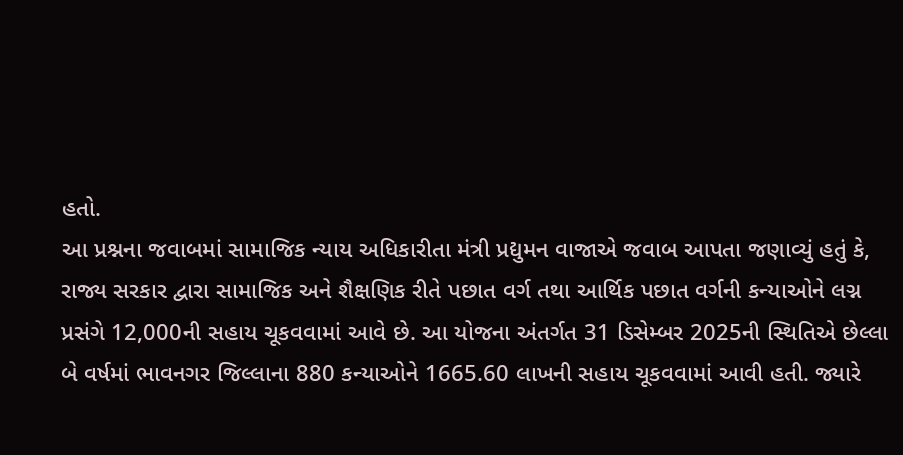હતો.
આ પ્રશ્નના જવાબમાં સામાજિક ન્યાય અધિકારીતા મંત્રી પ્રદ્યુમન વાજાએ જવાબ આપતા જણાવ્યું હતું કે, રાજ્ય સરકાર દ્વારા સામાજિક અને શૈક્ષણિક રીતે પછાત વર્ગ તથા આર્થિક પછાત વર્ગની કન્યાઓને લગ્ન પ્રસંગે 12,000ની સહાય ચૂકવવામાં આવે છે. આ યોજના અંતર્ગત 31 ડિસેમ્બર 2025ની સ્થિતિએ છેલ્લા બે વર્ષમાં ભાવનગર જિલ્લાના 880 કન્યાઓને 1665.60 લાખની સહાય ચૂકવવામાં આવી હતી. જ્યારે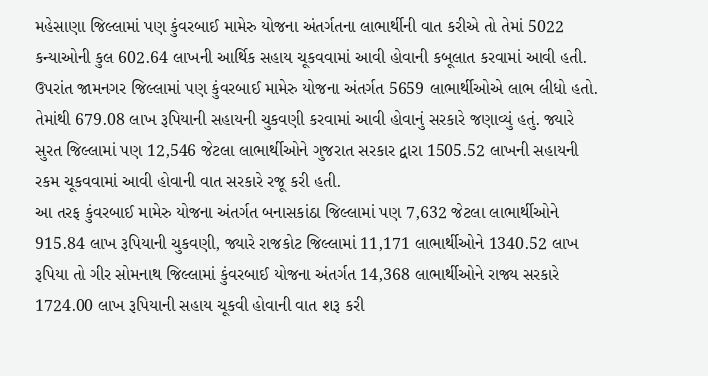મહેસાણા જિલ્લામાં પણ કુંવરબાઈ મામેરુ યોજના અંતર્ગતના લાભાર્થીની વાત કરીએ તો તેમાં 5022 કન્યાઓની કુલ 602.64 લાખની આર્થિક સહાય ચૂકવવામાં આવી હોવાની કબૂલાત કરવામાં આવી હતી.
ઉપરાંત જામનગર જિલ્લામાં પણ કુંવરબાઈ મામેરુ યોજના અંતર્ગત 5659 લાભાર્થીઓએ લાભ લીધો હતો. તેમાંથી 679.08 લાખ રૂપિયાની સહાયની ચુકવણી કરવામાં આવી હોવાનું સરકારે જણાવ્યું હતું. જ્યારે સુરત જિલ્લામાં પણ 12,546 જેટલા લાભાર્થીઓને ગુજરાત સરકાર દ્વારા 1505.52 લાખની સહાયની રકમ ચૂકવવામાં આવી હોવાની વાત સરકારે રજૂ કરી હતી.
આ તરફ કુંવરબાઈ મામેરુ યોજના અંતર્ગત બનાસકાંઠા જિલ્લામાં પણ 7,632 જેટલા લાભાર્થીઓને 915.84 લાખ રૂપિયાની ચુકવણી, જ્યારે રાજકોટ જિલ્લામાં 11,171 લાભાર્થીઓને 1340.52 લાખ રૂપિયા તો ગીર સોમનાથ જિલ્લામાં કુંવરબાઈ યોજના અંતર્ગત 14,368 લાભાર્થીઓને રાજ્ય સરકારે 1724.00 લાખ રૂપિયાની સહાય ચૂકવી હોવાની વાત શરૂ કરી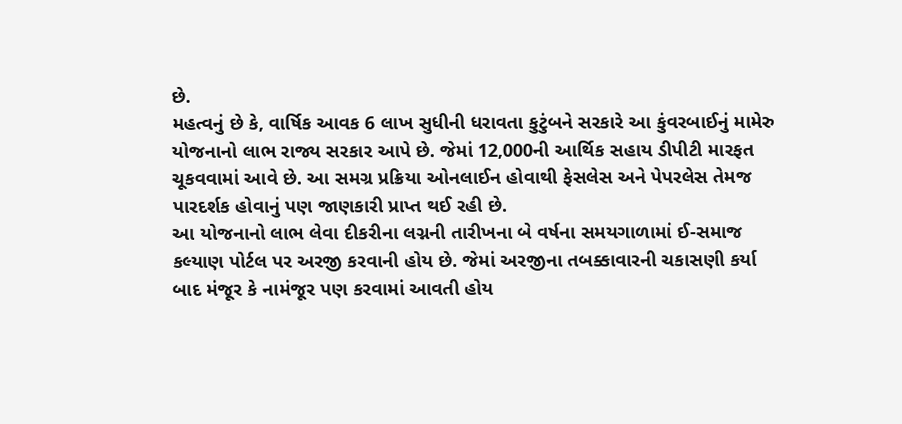છે.
મહત્વનું છે કે, વાર્ષિક આવક 6 લાખ સુધીની ધરાવતા કુટુંબને સરકારે આ કુંવરબાઈનું મામેરુ યોજનાનો લાભ રાજ્ય સરકાર આપે છે. જેમાં 12,000ની આર્થિક સહાય ડીપીટી મારફત ચૂકવવામાં આવે છે. આ સમગ્ર પ્રક્રિયા ઓનલાઈન હોવાથી ફેસલેસ અને પેપરલેસ તેમજ પારદર્શક હોવાનું પણ જાણકારી પ્રાપ્ત થઈ રહી છે.
આ યોજનાનો લાભ લેવા દીકરીના લગ્નની તારીખના બે વર્ષના સમયગાળામાં ઈ-સમાજ કલ્યાણ પોર્ટલ પર અરજી કરવાની હોય છે. જેમાં અરજીના તબક્કાવારની ચકાસણી કર્યા બાદ મંજૂર કે નામંજૂર પણ કરવામાં આવતી હોય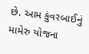છે. આમ કુંવરબાઈનું મામેરુ યોજના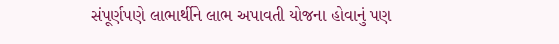સંપૂર્ણપણે લાભાર્થીને લાભ અપાવતી યોજના હોવાનું પણ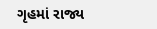ગૃહમાં રાજ્ય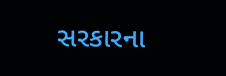સરકારના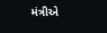મંત્રીએ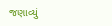જણાવ્યું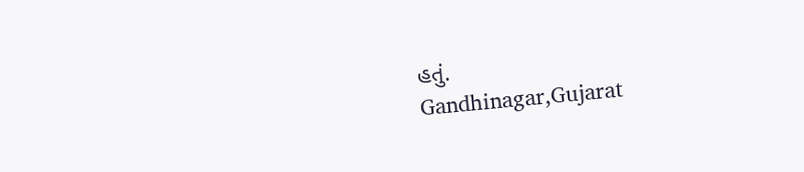હતું.
Gandhinagar,Gujarat